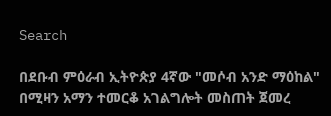Search

በደቡብ ምዕራብ ኢትዮጵያ 4ኛው "መሶብ አንድ ማዕከል" በሚዛን አማን ተመርቆ አገልግሎት መስጠት ጀመረ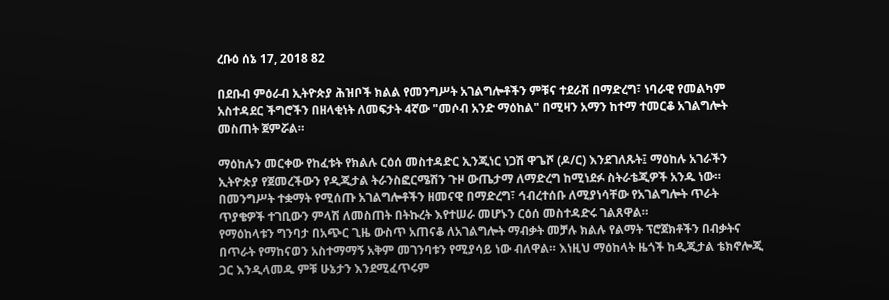ረቡዕ ሰኔ 17, 2018 82

በደቡብ ምዕራብ ኢትዮጵያ ሕዝቦች ክልል የመንግሥት አገልግሎቶችን ምቹና ተደራሽ በማድረግ፣ ነባራዊ የመልካም አስተዳደር ችግሮችን በዘላቂነት ለመፍታት 4ኛው "መሶብ አንድ ማዕከል" በሚዛን አማን ከተማ ተመርቆ አገልግሎት መስጠት ጀምሯል።

ማዕከሉን መርቀው የከፈቱት የክልሉ ርዕሰ መስተዳድር ኢንጂነር ነጋሽ ዋጌሾ (ዶ/ር) እንደገለጹት፤ ማዕከሉ አገራችን ኢትዮጵያ የጀመረችውን የዲጂታል ትራንስፎርሜሽን ጉዞ ውጤታማ ለማድረግ ከሚነደፉ ስትራቴጂዎች አንዱ ነው።
በመንግሥት ተቋማት የሚሰጡ አገልግሎቶችን ዘመናዊ በማድረግ፣ ኅብረተሰቡ ለሚያነሳቸው የአገልግሎት ጥራት ጥያቄዎች ተገቢውን ምላሽ ለመስጠት በትኩረት እየተሠራ መሆኑን ርዕሰ መስተዳድሩ ገልጸዋል።
የማዕከላቱን ግንባታ በአጭር ጊዜ ውስጥ አጠናቆ ለአገልግሎት ማብቃት መቻሉ ክልሉ የልማት ፕሮጀክቶችን በብቃትና በጥራት የማከናወን አስተማማኝ አቅም መገንባቱን የሚያሳይ ነው ብለዋል። እነዚህ ማዕከላት ዜጎች ከዲጂታል ቴክኖሎጂ ጋር እንዲላመዱ ምቹ ሁኔታን እንደሚፈጥሩም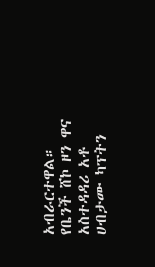አብራርተዋል።
የቤንች ሸኮ ዞን ዋና አስተዳዳሪ አቶ ሀብታሙ ካፕትን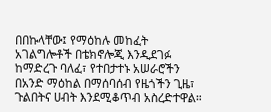በበኩላቸው፤ የማዕከሉ መከፈት አገልግሎቶች በቴክኖሎጂ እንዲደገፉ ከማድረጉ ባለፈ፣ የተበታተኑ አሠራሮችን በአንድ ማዕከል በማሰባሰብ የዜጎችን ጊዜ፣ ጉልበትና ሀብት እንደሚቆጥብ አስረድተዋል።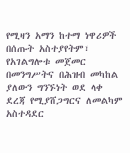የሚዛን አማን ከተማ ነዋሪዎች በሰጡት አስተያየትም፣ የአገልግሎቱ መጀመር በመንግሥትና በሕዝብ መካከል ያለውን ግንኙነት ወደ ላቀ ደረጃ የሚያሸጋግርና ለመልካም አስተዳደር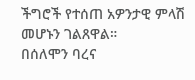ችግሮች የተሰጠ አዎንታዊ ምላሽ መሆኑን ገልጸዋል።
በሰለሞን ባረና